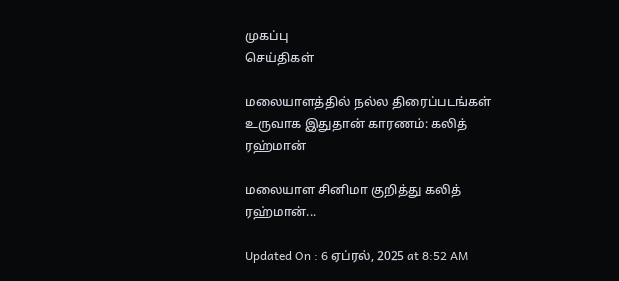முகப்பு
செய்திகள்

மலையாளத்தில் நல்ல திரைப்படங்கள் உருவாக இதுதான் காரணம்: கலித் ரஹ்மான்

மலையாள சினிமா குறித்து கலித் ரஹ்மான்...

Updated On : 6 ஏப்ரல், 2025 at 8:52 AM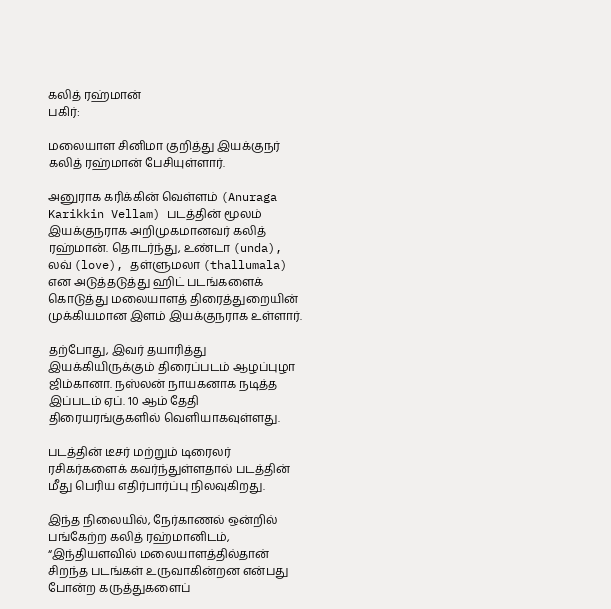கலித் ரஹ்மான்
பகிர்:

மலையாள சினிமா குறித்து இயக்குநர் கலித் ரஹ்மான் பேசியுள்ளார்.

அனுராக கரிக்கின் வெள்ளம் (Anuraga Karikkin Vellam) படத்தின் மூலம் இயக்குநராக அறிமுகமானவர் கலித் ரஹ்மான். தொடர்ந்து, உண்டா (unda), லவ் (love), தள்ளுமலா (thallumala) என அடுத்தடுத்து ஹிட் படங்களைக் கொடுத்து மலையாளத் திரைத்துறையின் முக்கியமான இளம் இயக்குநராக உள்ளார்.

தற்போது, இவர் தயாரித்து இயக்கியிருக்கும் திரைப்படம் ஆழப்புழா ஜிம்கானா. நஸ்லன் நாயகனாக நடித்த இப்படம் ஏப். 10 ஆம் தேதி திரையரங்குகளில் வெளியாகவுள்ளது.

படத்தின் டீசர் மற்றும் டிரைலர் ரசிகர்களைக் கவர்ந்துள்ளதால் படத்தின் மீது பெரிய எதிர்பார்ப்பு நிலவுகிறது.

இந்த நிலையில், நேர்காணல் ஒன்றில் பங்கேற்ற கலித் ரஹ்மானிடம், “இந்தியளவில் மலையாளத்தில்தான் சிறந்த படங்கள் உருவாகின்றன என்பது போன்ற கருத்துகளைப்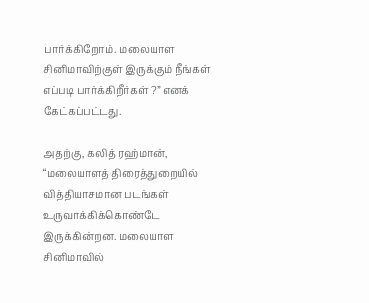பார்க்கிறோம். மலையாள சினிமாவிற்குள் இருக்கும் நீங்கள் எப்படி பார்க்கிறீர்கள் ?” எனக் கேட்கப்பட்டது.

அதற்கு, கலித் ரஹ்மான், “மலையாளத் திரைத்துறையில் வித்தியாசமான படங்கள் உருவாக்கிக்கொண்டே இருக்கின்றன. மலையாள சினிமாவில்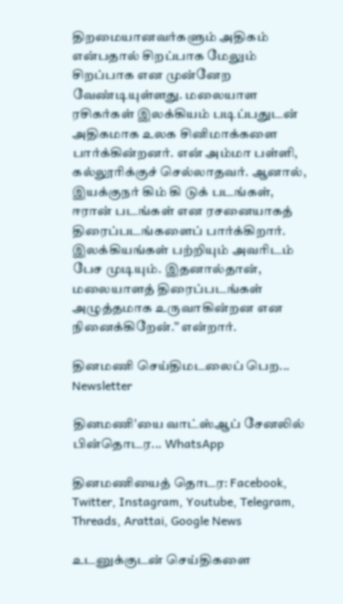திறமையானவர்களும் அதிகம் என்பதால் சிறப்பாக மேலும் சிறப்பாக என முன்னேற வேண்டியுள்ளது. மலையாள ரசிகர்கள் இலக்கியம் படிப்பதுடன் அதிகமாக உலக சினிமாக்களை பார்க்கின்றனர். என் அம்மா பள்ளி, கல்லூரிக்குச் செல்லாதவர். ஆனால், இயக்குநர் கிம் கி டுக் படங்கள், ஈரான் படங்கள் என ரசனையாகத் திரைப்படங்களைப் பார்க்கிறார். இலக்கியங்கள் பற்றியும் அவரிடம் பேச முடியும். இதனால்தான், மலையாளத் திரைப்படங்கள் அழுத்தமாக உருவாகின்றன என நினைக்கிறேன்.” என்றார்.

தினமணி செய்திமடலைப் பெற... Newsletter

தினமணி'யை வாட்ஸ்ஆப் சேனலில் பின்தொடர... WhatsApp

தினமணியைத் தொடர: Facebook, Twitter, Instagram, Youtube, Telegram, Threads, Arattai, Google News

உடனுக்குடன் செய்திகளை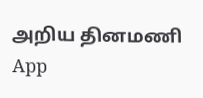அறிய தினமணி App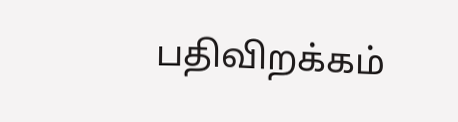பதிவிறக்கம்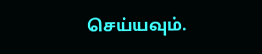செய்யவும்.